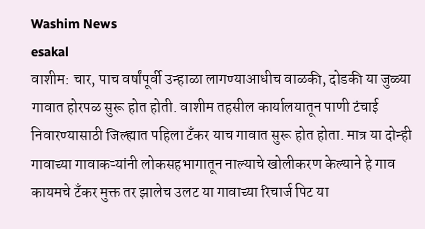Washim News
esakal
वाशीम: चार, पाच वर्षांपूर्वी उन्हाळा लागण्याआधीच वाळकी, दोडकी या जुळ्या गावात होरपळ सुरू होत होती. वाशीम तहसील कार्यालयातून पाणी टंचाई निवारण्यासाठी जिल्ह्यात पहिला टँकर याच गावात सुरू होत होता. मात्र या दोन्ही गावाच्या गावाकऱ्यांनी लोकसहभागातून नाल्याचे खोलीकरण केल्याने हे गाव कायमचे टँकर मुक्त तर झालेच उलट या गावाच्या रिचार्ज पिट या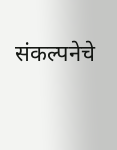संकल्पनेचे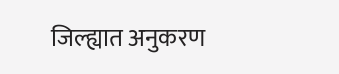जिल्ह्यात अनुकरण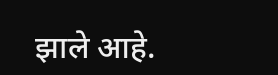झाले आहे.